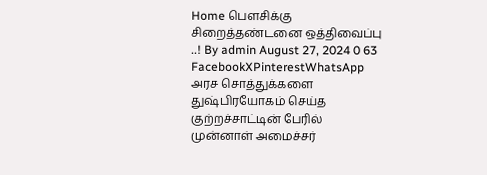Home பௌசிக்கு சிறைத்தண்டனை ஒத்திவைப்பு ..! By admin August 27, 2024 0 63 FacebookXPinterestWhatsApp அரச சொத்துக்களை துஷ்பிரயோகம் செய்த குற்றச்சாட்டின் பேரில் முன்னாள் அமைச்சர்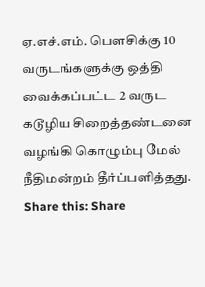ஏ.எச்.எம். பௌசிக்கு 10 வருடங்களுக்கு ஒத்தி வைக்கப்பட்ட 2 வருட கடூழிய சிறைத்தண்டனை வழங்கி கொழும்பு மேல் நீதிமன்றம் தீர்ப்பளித்தது. Share this: Share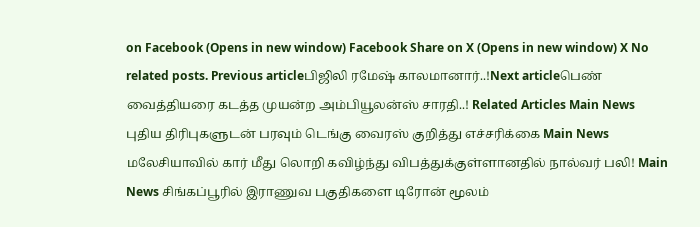on Facebook (Opens in new window) Facebook Share on X (Opens in new window) X No related posts. Previous articleபிஜிலி ரமேஷ் காலமானார்..!Next articleபெண் வைத்தியரை கடத்த முயன்ற அம்பியூலன்ஸ் சாரதி..! Related Articles Main News புதிய திரிபுகளுடன் பரவும் டெங்கு வைரஸ் குறித்து எச்சரிக்கை Main News மலேசியாவில் கார் மீது லொறி கவிழ்ந்து விபத்துக்குள்ளானதில் நால்வர் பலி! Main News சிங்கப்பூரில் இராணுவ பகுதிகளை டிரோன் மூலம்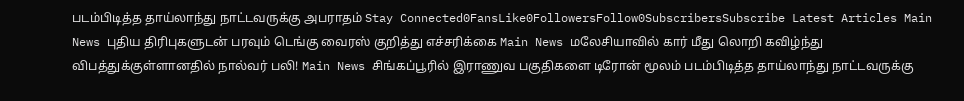படம்பிடித்த தாய்லாந்து நாட்டவருக்கு அபராதம் Stay Connected0FansLike0FollowersFollow0SubscribersSubscribe Latest Articles Main News புதிய திரிபுகளுடன் பரவும் டெங்கு வைரஸ் குறித்து எச்சரிக்கை Main News மலேசியாவில் கார் மீது லொறி கவிழ்ந்து விபத்துக்குள்ளானதில் நால்வர் பலி! Main News சிங்கப்பூரில் இராணுவ பகுதிகளை டிரோன் மூலம் படம்பிடித்த தாய்லாந்து நாட்டவருக்கு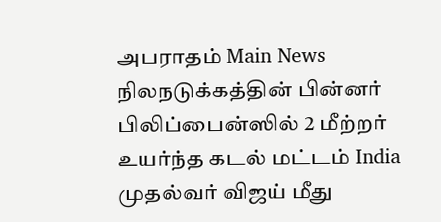அபராதம் Main News நிலநடுக்கத்தின் பின்னர் பிலிப்பைன்ஸில் 2 மீற்றர் உயர்ந்த கடல் மட்டம் India முதல்வர் விஜய் மீது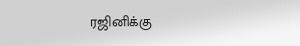ரஜினிக்கு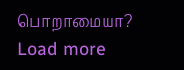பொறாமையா? Load more